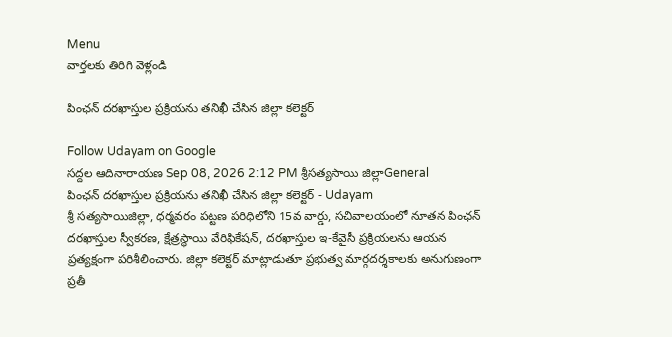Menu
వార్తలకు తిరిగి వెళ్లండి

పింఛన్ దరఖాస్తుల ప్రక్రియను తనిఖీ చేసిన జిల్లా కలెక్టర్

Follow Udayam on Google
సద్దల ఆదినారాయణ Sep 08, 2026 2:12 PM శ్రీసత్యసాయి జిల్లాGeneral
పింఛన్ దరఖాస్తుల ప్రక్రియను తనిఖీ చేసిన జిల్లా కలెక్టర్ - Udayam
శ్రీ సత్యసాయిజిల్లా, ధర్మవరం పట్టణ పరిధిలోని 15వ వార్డు, సచివాలయంలో నూతన పింఛన్ దరఖాస్తుల స్వీకరణ, క్షేత్రస్థాయి వేరిఫికేషన్, దరఖాస్తుల ఇ-కేవైసీ ప్రక్రియలను ఆయన ప్రత్యక్షంగా పరిశీలించారు. జిల్లా కలెక్టర్ మాట్లాడుతూ ప్రభుత్వ మార్గదర్శకాలకు అనుగుణంగా ప్రతీ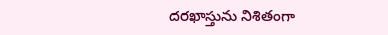దరఖాస్తును నిశితంగా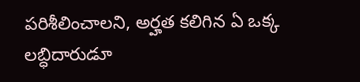పరిశీలించాలని, అర్హత కలిగిన ఏ ఒక్క లబ్ధిదారుడూ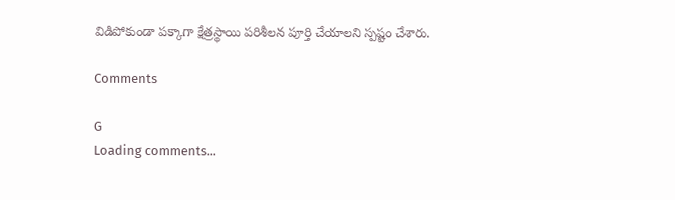విడిపోకుండా పక్కాగా క్షేత్రస్థాయి పరిశీలన పూర్తి చేయాలని స్పష్టం చేశారు.

Comments

G
Loading comments...